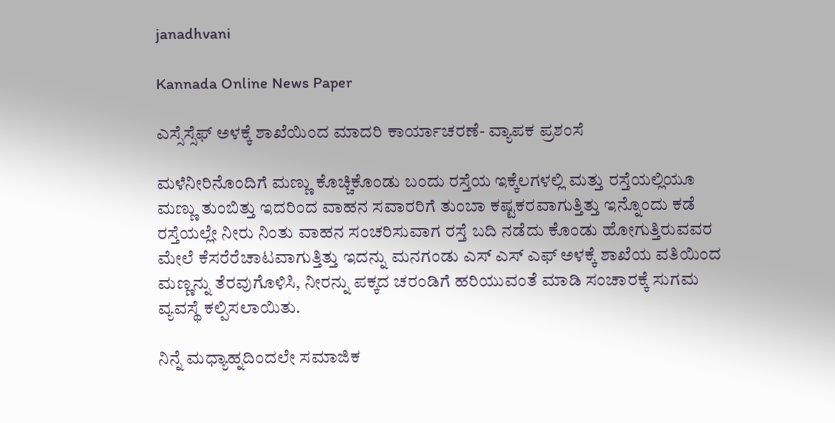janadhvani

Kannada Online News Paper

ಎಸ್ಸೆಸ್ಸೆಫ್ ಅಳಕ್ಕೆ ಶಾಖೆಯಿಂದ ಮಾದರಿ ಕಾರ್ಯಾಚರಣೆ- ವ್ಯಾಪಕ ಪ್ರಶಂಸೆ

ಮಳೆನೀರಿನೊಂದಿಗೆ ಮಣ್ಣು ಕೊಚ್ಚಿಕೊಂಡು ಬಂದು ರಸ್ತೆಯ ಇಕ್ಕೆಲಗಳಲ್ಲಿ ಮತ್ತು ರಸ್ತೆಯಲ್ಲಿಯೂ ಮಣ್ಣು ತುಂಬಿತ್ತು ಇದರಿಂದ ವಾಹನ ಸವಾರರಿಗೆ ತುಂಬಾ ಕಷ್ಟಕರವಾಗುತ್ತಿತ್ತು ಇನ್ನೊಂದು ಕಡೆ ರಸ್ತೆಯಲ್ಲೇ ನೀರು ನಿಂತು ವಾಹನ ಸಂಚರಿಸುವಾಗ ರಸ್ತೆ ಬದಿ ನಡೆದು ಕೊಂಡು ಹೋಗುತ್ತಿರುವವರ ಮೇಲೆ ಕೆಸರೆರೆಚಾಟವಾಗುತ್ತಿತ್ತು ಇದನ್ನು ಮನಗಂಡು ಎಸ್ ಎಸ್ ಎಫ್ ಅಳಕ್ಕೆ ಶಾಖೆಯ ವತಿಯಿಂದ ಮಣ್ಣನ್ನು ತೆರವುಗೊಳಿಸಿ, ನೀರನ್ನು ಪಕ್ಕದ ಚರಂಡಿಗೆ ಹರಿಯುವಂತೆ ಮಾಡಿ ಸಂಚಾರಕ್ಕೆ ಸುಗಮ ವ್ಯವಸ್ಥೆ ಕಲ್ಪಿಸಲಾಯಿತು.

ನಿನ್ನೆ ಮಧ್ಯಾಹ್ನದಿಂದಲೇ ಸಮಾಜಿಕ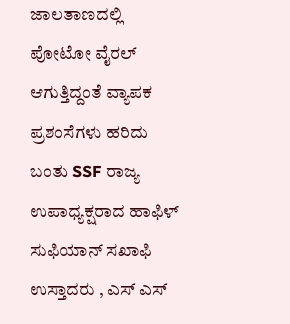ಜಾಲತಾಣದಲ್ಲಿ ಪೋಟೋ ವೈರಲ್ ಆಗುತ್ತಿದ್ದಂತೆ ವ್ಯಾಪಕ ಪ್ರಶಂಸೆಗಳು ಹರಿದು ಬಂತು SSF ರಾಜ್ಯ ಉಪಾಧ್ಯಕ್ಷರಾದ ಹಾಫಿಳ್ ಸುಫಿಯಾನ್ ಸಖಾಫಿ ಉಸ್ತಾದರು , ಎಸ್ ಎಸ್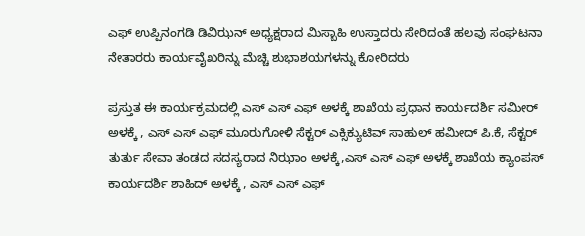ಎಫ್ ಉಪ್ಪಿನಂಗಡಿ ಡಿವಿಝನ್ ಅಧ್ಯಕ್ಷರಾದ ಮಿಸ್ಬಾಹಿ ಉಸ್ತಾದರು ಸೇರಿದಂತೆ ಹಲವು ಸಂಘಟನಾ ನೇತಾರರು ಕಾರ್ಯವೈಖರಿನ್ನು ಮೆಚ್ಚಿ ಶುಭಾಶಯಗಳನ್ನು ಕೋರಿದರು

ಪ್ರಸ್ತುತ ಈ ಕಾರ್ಯಕ್ರಮದಲ್ಲಿ ಎಸ್‌ ಎಸ್ ಎಫ್ ಅಳಕ್ಕೆ ಶಾಖೆಯ ಪ್ರಧಾನ ಕಾರ್ಯದರ್ಶಿ ಸಮೀರ್ ಅಳಕ್ಕೆ , ಎಸ್ ಎಸ್‌ ಎಫ್ ಮೂರುಗೋಳಿ ಸೆಕ್ಟರ್ ಎಕ್ಸಿಕ್ಯುಟಿವ್ ಸಾಹುಲ್ ಹಮೀದ್ ಪಿ.ಕೆ, ಸೆಕ್ಟರ್ ತುರ್ತು ಸೇವಾ ತಂಡದ ಸದಸ್ಯರಾದ ನಿಝಾಂ ಅಳಕ್ಕೆ,ಎಸ್ ಎಸ್ ಎಫ್ ಅಳಕ್ಕೆ ಶಾಖೆಯ ಕ್ಯಾಂಪಸ್ ಕಾರ್ಯದರ್ಶಿ ಶಾಹಿದ್ ಅಳಕ್ಕೆ , ಎಸ್ ಎಸ್ ಎಫ್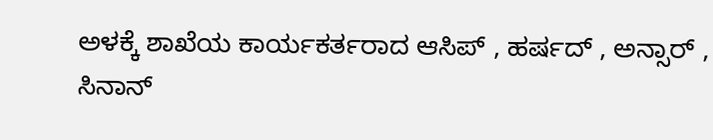ಅಳಕ್ಕೆ ಶಾಖೆಯ ಕಾರ್ಯಕರ್ತರಾದ ಆಸಿಪ್ , ಹರ್ಷದ್ , ಅನ್ಸಾರ್ , ಸಿನಾನ್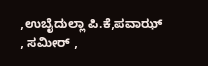,ಉಬೈದುಲ್ಲಾ ಪಿ.ಕೆ,ಪವಾಝ್ , ಸಮೀರ್ ,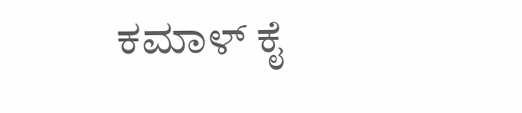ಕಮಾಳ್ ಕೈ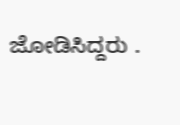ಜೋಡಿಸಿದ್ದರು .